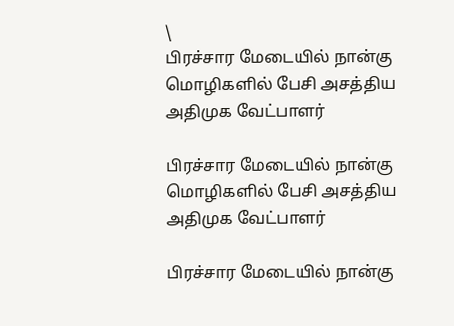\
பிரச்சார மேடையில் நான்கு மொழிகளில் பேசி அசத்திய அதிமுக வேட்பாளர்

பிரச்சார மேடையில் நான்கு மொழிகளில் பேசி அசத்திய அதிமுக வேட்பாளர்

பிரச்சார மேடையில் நான்கு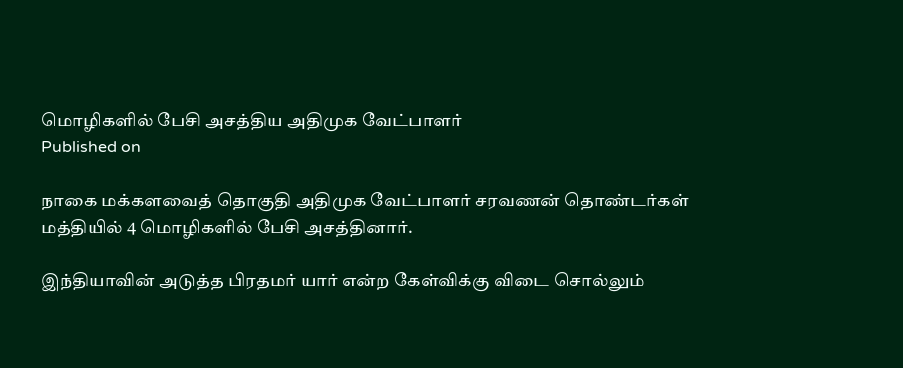மொழிகளில் பேசி அசத்திய அதிமுக வேட்பாளர்
Published on

நாகை மக்களவைத் தொகுதி ‌அதிமுக வேட்பாளர் சரவணன் தொண்டர்கள் மத்தியில் 4 மொழிகளில் பேசி அசத்தினார்.

இந்தியாவின் அடுத்த பிரதமர் யார் என்ற கேள்விக்கு விடை சொல்லும்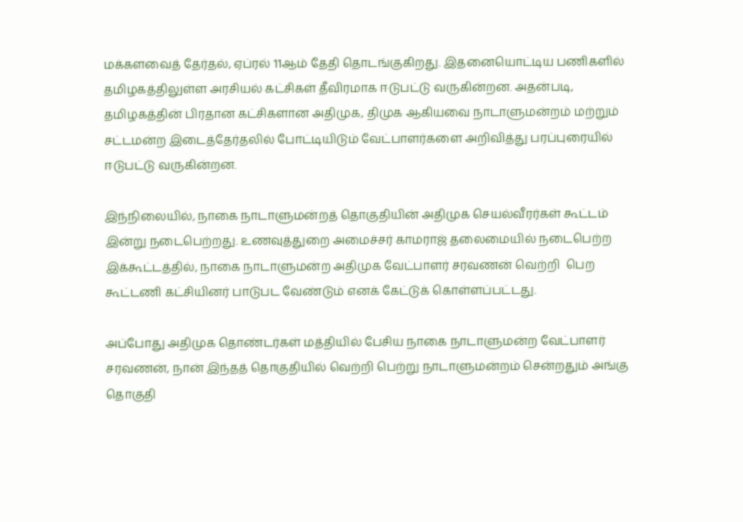மக்களவைத் தேர்தல், ஏப்ரல் 11ஆம் தேதி தொடங்குகிறது. இதனையொட்டிய பணிகளில் தமிழகத்திலுள்ள அரசியல் கட்சிகள் தீவிரமாக ஈடுபட்டு வருகின்றன. அதன்படி, தமிழகத்தின் பிரதான கட்சிகளான அதிமுக‌, திமுக ஆகியவை நாடாளுமன்றம் மற்றும் சட்டமன்ற இடைத்தேர்தலில் போட்டியிடும் வேட்பாளர்களை அறிவித்து பரப்புரையில் ஈடுபட்டு வருகின்றன.

இந்நிலையில், நாகை நாடாளுமன்றத் தொகுதியின் அதிமுக செயல்வீரர்கள் கூட்டம் இன்று நடைபெற்றது. உணவுத்துறை அமைச்சர் காமராஜ் தலைமையில் நடைபெற்ற இக்கூட்டத்தில், நாகை நாடாளுமன்ற அதிமுக வேட்பாளர் சரவணன் வெற்றி  பெற கூட்டணி கட்சியினர் பாடுபட வேண்டும் எனக் கேட்டுக் கொள்ளப்பட்டது.

அப்போது அதிமுக தொண்டர்கள் மத்தியில் பேசிய நாகை நாடாளுமன்ற வேட்பாளர் சரவணன், நான் இந்தத் தொகுதியில் வெற்றி பெற்று நாடாளுமன்றம் சென்றதும் அங்கு தொகுதி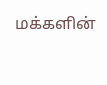மக்களின்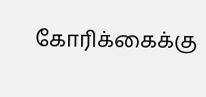கோரிக்கைக்கு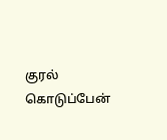குரல் கொடுப்பேன்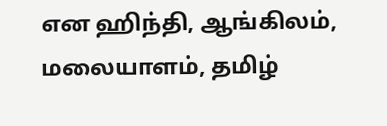என ஹிந்தி, ஆங்கிலம், மலையாளம், தமிழ்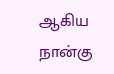ஆகிய நான்கு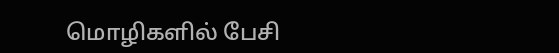மொழிகளில் பேசி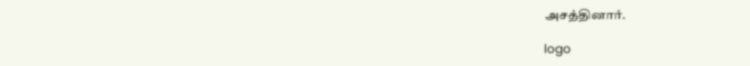அசத்தினார்.

logo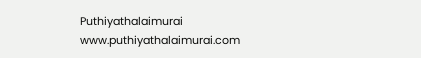Puthiyathalaimurai
www.puthiyathalaimurai.com